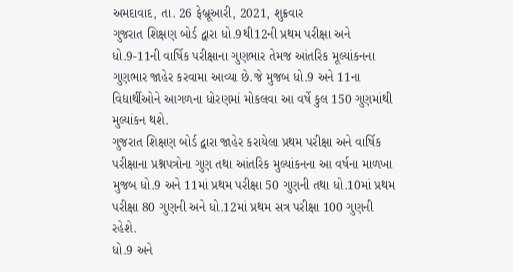અમદાવાદ, તા. 26 ફેબ્રૂઆરી, 2021, શુક્રવાર
ગુજરાત શિક્ષણ બોર્ડ દ્વારા ધો.9થી12ની પ્રથમ પરીક્ષા અને ધો.9-11ની વાર્ષિક પરીક્ષાના ગુણભાર તેમજ આંતરિક મૂલ્યાંકનના ગુણભાર જાહેર કરવામા આવ્યા છે.જે મુજબ ધો.9 અને 11ના વિદ્યાર્થીઓને આગળના ધોરણમાં મોકલવા આ વર્ષે કુલ 150 ગુણમાંથી મુલ્યાંકન થશે.
ગુજરાત શિક્ષણ બોર્ડ દ્વારા જાહેર કરાયેલા પ્રથમ પરીક્ષા અને વાર્ષિક પરીક્ષાના પ્રશ્નપત્રોના ગુણ તથા આંતરિક મુલ્યાંકનના આ વર્ષના માળખા મુજબ ધો.9 અને 11માં પ્રથમ પરીક્ષા 50 ગુણની તથા ધો.10માં પ્રથમ પરીક્ષા 80 ગુણની અને ધો.12માં પ્રથમ સત્ર પરીક્ષા 100 ગુણની રહેશે.
ધો.9 અને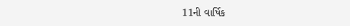11ની વાર્ષિક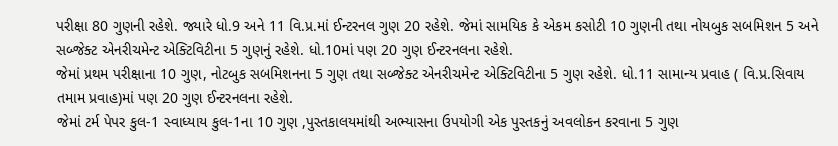પરીક્ષા 80 ગુણની રહેશે. જ્યારે ધો.9 અને 11 વિ.પ્ર.માં ઈન્ટરનલ ગુણ 20 રહેશે. જેમાં સામયિક કે એકમ કસોટી 10 ગુણની તથા નોયબુક સબમિશન 5 અને સબ્જેક્ટ એનરીચમેન્ટ એક્ટિવિટીના 5 ગુણનું રહેશે. ધો.10માં પણ 20 ગુણ ઈન્ટરનલના રહેશે.
જેમાં પ્રથમ પરીક્ષાના 10 ગુણ, નોટબુક સબમિશનના 5 ગુણ તથા સબ્જેક્ટ એનરીચમેન્ટ એક્ટિવિટીના 5 ગુણ રહેશે. ધો.11 સામાન્ય પ્રવાહ ( વિ.પ્ર.સિવાય તમામ પ્રવાહ)માં પણ 20 ગુણ ઈન્ટરનલના રહેશે.
જેમાં ટર્મ પેપર કુલ-1 સ્વાધ્યાય કુલ-1ના 10 ગુણ ,પુસ્તકાલયમાંથી અભ્યાસના ઉપયોગી એક પુસ્તકનું અવલોકન કરવાના 5 ગુણ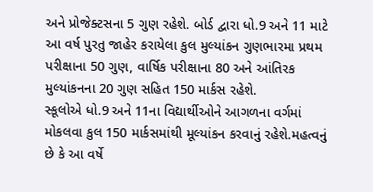અને પ્રોજેક્ટસના 5 ગુણ રહેશે. બોર્ડ દ્વારા ધો.9 અને 11 માટે આ વર્ષ પુરતુ જાહેર કરાયેલા કુલ મુલ્યાંકન ગુણભારમા પ્રથમ પરીક્ષાના 50 ગુણ, વાર્ષિક પરીક્ષાના 80 અને આંતિરક મુલ્યાંકનના 20 ગુણ સહિત 150 માર્કસ રહેશે.
સ્કૂલોએ ધો.9 અને 11ના વિદ્યાર્થીઓને આગળના વર્ગમાં મોકલવા કુલ 150 માર્કસમાંથી મૂલ્યાંકન કરવાનું રહેશે.મહત્વનું છે કે આ વર્ષે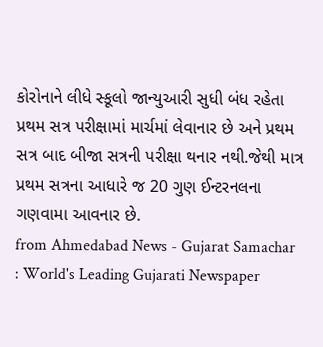કોરોનાને લીધે સ્કૂલો જાન્યુઆરી સુધી બંધ રહેતા પ્રથમ સત્ર પરીક્ષામાં માર્ચમાં લેવાનાર છે અને પ્રથમ સત્ર બાદ બીજા સત્રની પરીક્ષા થનાર નથી.જેથી માત્ર પ્રથમ સત્રના આધારે જ 20 ગુણ ઈન્ટરનલના ગણવામા આવનાર છે.
from Ahmedabad News - Gujarat Samachar : World's Leading Gujarati Newspaper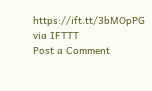https://ift.tt/3bMOpPG
via IFTTT
Post a Comment